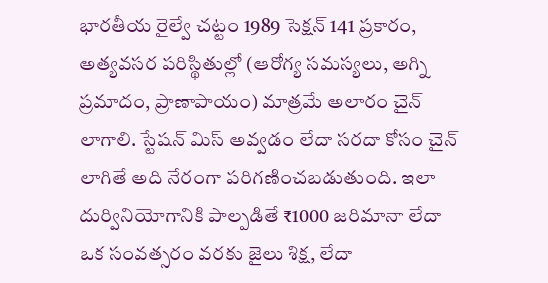భారతీయ రైల్వే చట్టం 1989 సెక్షన్ 141 ప్రకారం, అత్యవసర పరిస్థితుల్లో (ఆరోగ్య సమస్యలు, అగ్ని ప్రమాదం, ప్రాణాపాయం) మాత్రమే అలారం చైన్ లాగాలి. స్టేషన్ మిస్ అవ్వడం లేదా సరదా కోసం చైన్ లాగితే అది నేరంగా పరిగణించబడుతుంది. ఇలా దుర్వినియోగానికి పాల్పడితే ₹1000 జరిమానా లేదా ఒక సంవత్సరం వరకు జైలు శిక్ష, లేదా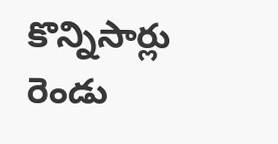కొన్నిసార్లు రెండు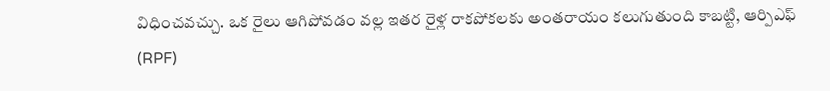విధించవచ్చు. ఒక రైలు ఆగిపోవడం వల్ల ఇతర రైళ్ల రాకపోకలకు అంతరాయం కలుగుతుంది కాబట్టి, ఆర్పిఎఫ్ (RPF)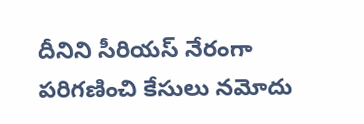దీనిని సీరియస్ నేరంగా పరిగణించి కేసులు నమోదు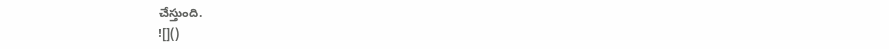చేస్తుంది.
![]()